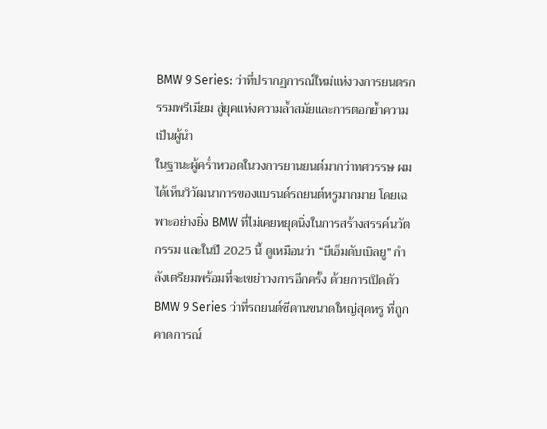BMW 9 Series: ว่าที่ปรากฏการณ์ใหม่แห่งวงการยนตรกรรมพรีเมียม สู่ยุคแห่งความล้ำสมัยและการตอกย้ำความเป็นผู้นำ
ในฐานะผู้คร่ำหวอดในวงการยานยนต์มากว่าทศวรรษ ผมได้เห็นวิวัฒนาการของแบรนด์รถยนต์หรูมากมาย โดยเฉพาะอย่างยิ่ง BMW ที่ไม่เคยหยุดนิ่งในการสร้างสรรค์นวัตกรรม และในปี 2025 นี้ ดูเหมือนว่า “บีเอ็มดับเบิลยู” กำลังเตรียมพร้อมที่จะเขย่าวงการอีกครั้ง ด้วยการเปิดตัว BMW 9 Series ว่าที่รถยนต์ซีดานขนาดใหญ่สุดหรู ที่ถูกคาดการณ์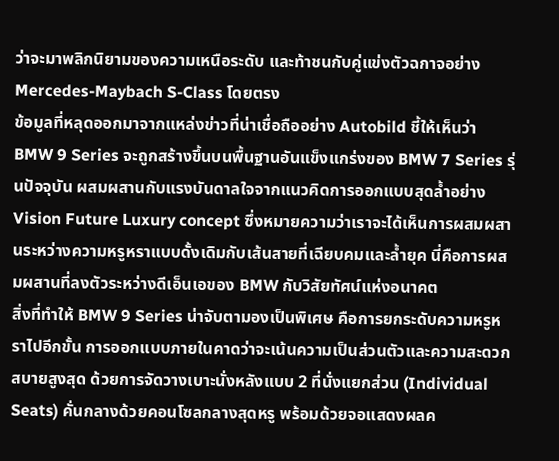ว่าจะมาพลิกนิยามของความเหนือระดับ และท้าชนกับคู่แข่งตัวฉกาจอย่าง Mercedes-Maybach S-Class โดยตรง
ข้อมูลที่หลุดออกมาจากแหล่งข่าวที่น่าเชื่อถืออย่าง Autobild ชี้ให้เห็นว่า BMW 9 Series จะถูกสร้างขึ้นบนพื้นฐานอันแข็งแกร่งของ BMW 7 Series รุ่นปัจจุบัน ผสมผสานกับแรงบันดาลใจจากแนวคิดการออกแบบสุดล้ำอย่าง Vision Future Luxury concept ซึ่งหมายความว่าเราจะได้เห็นการผสมผสานระหว่างความหรูหราแบบดั้งเดิมกับเส้นสายที่เฉียบคมและล้ำยุค นี่คือการผสมผสานที่ลงตัวระหว่างดีเอ็นเอของ BMW กับวิสัยทัศน์แห่งอนาคต
สิ่งที่ทำให้ BMW 9 Series น่าจับตามองเป็นพิเศษ คือการยกระดับความหรูหราไปอีกขั้น การออกแบบภายในคาดว่าจะเน้นความเป็นส่วนตัวและความสะดวกสบายสูงสุด ด้วยการจัดวางเบาะนั่งหลังแบบ 2 ที่นั่งแยกส่วน (Individual Seats) คั่นกลางด้วยคอนโซลกลางสุดหรู พร้อมด้วยจอแสดงผลค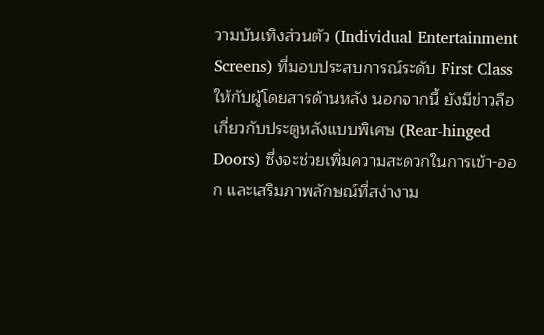วามบันเทิงส่วนตัว (Individual Entertainment Screens) ที่มอบประสบการณ์ระดับ First Class ให้กับผู้โดยสารด้านหลัง นอกจากนี้ ยังมีข่าวลือเกี่ยวกับประตูหลังแบบพิเศษ (Rear-hinged Doors) ซึ่งจะช่วยเพิ่มความสะดวกในการเข้า-ออก และเสริมภาพลักษณ์ที่สง่างาม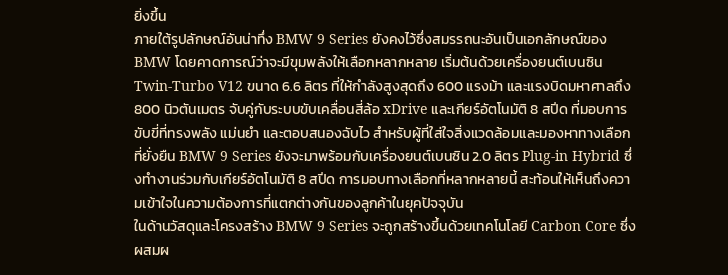ยิ่งขึ้น
ภายใต้รูปลักษณ์อันน่าทึ่ง BMW 9 Series ยังคงไว้ซึ่งสมรรถนะอันเป็นเอกลักษณ์ของ BMW โดยคาดการณ์ว่าจะมีขุมพลังให้เลือกหลากหลาย เริ่มต้นด้วยเครื่องยนต์เบนซิน Twin-Turbo V12 ขนาด 6.6 ลิตร ที่ให้กำลังสูงสุดถึง 600 แรงม้า และแรงบิดมหาศาลถึง 800 นิวตันเมตร จับคู่กับระบบขับเคลื่อนสี่ล้อ xDrive และเกียร์อัตโนมัติ 8 สปีด ที่มอบการขับขี่ที่ทรงพลัง แม่นยำ และตอบสนองฉับไว สำหรับผู้ที่ใส่ใจสิ่งแวดล้อมและมองหาทางเลือกที่ยั่งยืน BMW 9 Series ยังจะมาพร้อมกับเครื่องยนต์เบนซิน 2.0 ลิตร Plug-in Hybrid ซึ่งทำงานร่วมกับเกียร์อัตโนมัติ 8 สปีด การมอบทางเลือกที่หลากหลายนี้ สะท้อนให้เห็นถึงความเข้าใจในความต้องการที่แตกต่างกันของลูกค้าในยุคปัจจุบัน
ในด้านวัสดุและโครงสร้าง BMW 9 Series จะถูกสร้างขึ้นด้วยเทคโนโลยี Carbon Core ซึ่งผสมผ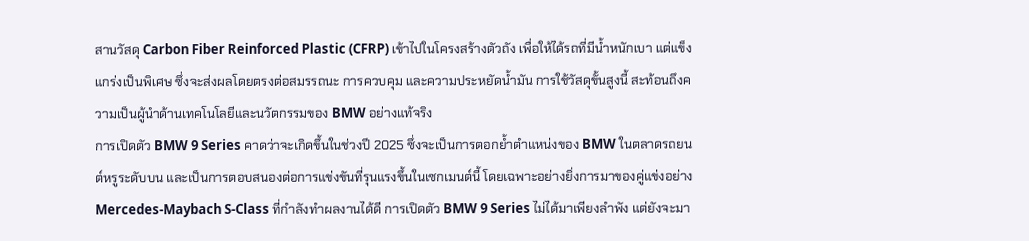สานวัสดุ Carbon Fiber Reinforced Plastic (CFRP) เข้าไปในโครงสร้างตัวถัง เพื่อให้ได้รถที่มีน้ำหนักเบา แต่แข็งแกร่งเป็นพิเศษ ซึ่งจะส่งผลโดยตรงต่อสมรรถนะ การควบคุม และความประหยัดน้ำมัน การใช้วัสดุขั้นสูงนี้ สะท้อนถึงความเป็นผู้นำด้านเทคโนโลยีและนวัตกรรมของ BMW อย่างแท้จริง
การเปิดตัว BMW 9 Series คาดว่าจะเกิดขึ้นในช่วงปี 2025 ซึ่งจะเป็นการตอกย้ำตำแหน่งของ BMW ในตลาดรถยนต์หรูระดับบน และเป็นการตอบสนองต่อการแข่งขันที่รุนแรงขึ้นในเซกเมนต์นี้ โดยเฉพาะอย่างยิ่งการมาของคู่แข่งอย่าง Mercedes-Maybach S-Class ที่กำลังทำผลงานได้ดี การเปิดตัว BMW 9 Series ไม่ได้มาเพียงลำพัง แต่ยังจะมา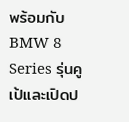พร้อมกับ BMW 8 Series รุ่นคูเป้และเปิดป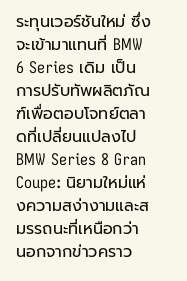ระทุนเวอร์ชันใหม่ ซึ่งจะเข้ามาแทนที่ BMW 6 Series เดิม เป็นการปรับทัพผลิตภัณฑ์เพื่อตอบโจทย์ตลาดที่เปลี่ยนแปลงไป
BMW Series 8 Gran Coupe: นิยามใหม่แห่งความสง่างามและสมรรถนะที่เหนือกว่า
นอกจากข่าวคราว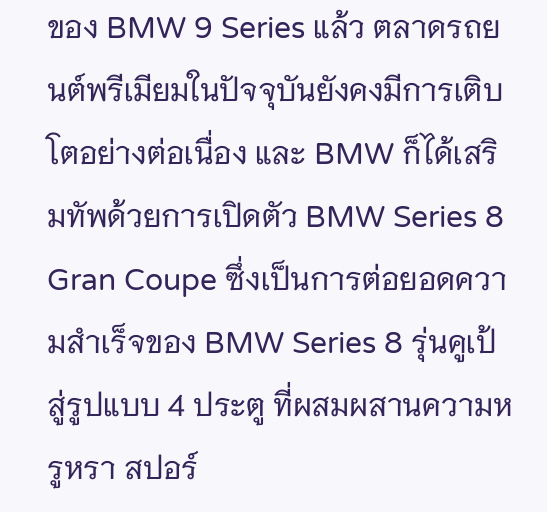ของ BMW 9 Series แล้ว ตลาดรถยนต์พรีเมียมในปัจจุบันยังคงมีการเติบโตอย่างต่อเนื่อง และ BMW ก็ได้เสริมทัพด้วยการเปิดตัว BMW Series 8 Gran Coupe ซึ่งเป็นการต่อยอดความสำเร็จของ BMW Series 8 รุ่นคูเป้ สู่รูปแบบ 4 ประตู ที่ผสมผสานความหรูหรา สปอร์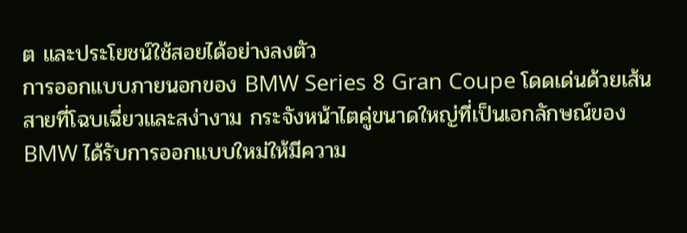ต และประโยชน์ใช้สอยได้อย่างลงตัว
การออกแบบภายนอกของ BMW Series 8 Gran Coupe โดดเด่นด้วยเส้นสายที่โฉบเฉี่ยวและสง่างาม กระจังหน้าไตคู่ขนาดใหญ่ที่เป็นเอกลักษณ์ของ BMW ได้รับการออกแบบใหม่ให้มีความ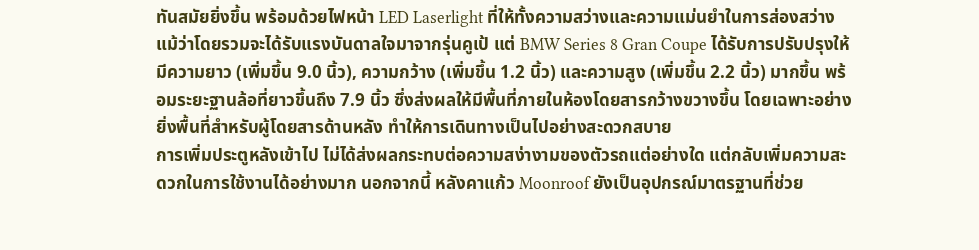ทันสมัยยิ่งขึ้น พร้อมด้วยไฟหน้า LED Laserlight ที่ให้ทั้งความสว่างและความแม่นยำในการส่องสว่าง แม้ว่าโดยรวมจะได้รับแรงบันดาลใจมาจากรุ่นคูเป้ แต่ BMW Series 8 Gran Coupe ได้รับการปรับปรุงให้มีความยาว (เพิ่มขึ้น 9.0 นิ้ว), ความกว้าง (เพิ่มขึ้น 1.2 นิ้ว) และความสูง (เพิ่มขึ้น 2.2 นิ้ว) มากขึ้น พร้อมระยะฐานล้อที่ยาวขึ้นถึง 7.9 นิ้ว ซึ่งส่งผลให้มีพื้นที่ภายในห้องโดยสารกว้างขวางขึ้น โดยเฉพาะอย่างยิ่งพื้นที่สำหรับผู้โดยสารด้านหลัง ทำให้การเดินทางเป็นไปอย่างสะดวกสบาย
การเพิ่มประตูหลังเข้าไป ไม่ได้ส่งผลกระทบต่อความสง่างามของตัวรถแต่อย่างใด แต่กลับเพิ่มความสะดวกในการใช้งานได้อย่างมาก นอกจากนี้ หลังคาแก้ว Moonroof ยังเป็นอุปกรณ์มาตรฐานที่ช่วย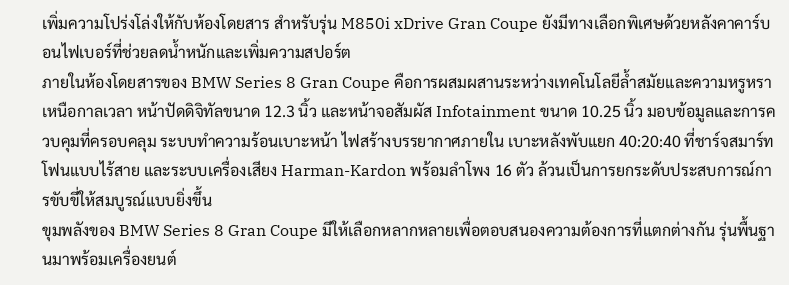เพิ่มความโปร่งโล่งให้กับห้องโดยสาร สำหรับรุ่น M850i xDrive Gran Coupe ยังมีทางเลือกพิเศษด้วยหลังคาคาร์บอนไฟเบอร์ที่ช่วยลดน้ำหนักและเพิ่มความสปอร์ต
ภายในห้องโดยสารของ BMW Series 8 Gran Coupe คือการผสมผสานระหว่างเทคโนโลยีล้ำสมัยและความหรูหราเหนือกาลเวลา หน้าปัดดิจิทัลขนาด 12.3 นิ้ว และหน้าจอสัมผัส Infotainment ขนาด 10.25 นิ้ว มอบข้อมูลและการควบคุมที่ครอบคลุม ระบบทำความร้อนเบาะหน้า ไฟสร้างบรรยากาศภายใน เบาะหลังพับแยก 40:20:40 ที่ชาร์จสมาร์ทโฟนแบบไร้สาย และระบบเครื่องเสียง Harman-Kardon พร้อมลำโพง 16 ตัว ล้วนเป็นการยกระดับประสบการณ์การขับขี่ให้สมบูรณ์แบบยิ่งขึ้น
ขุมพลังของ BMW Series 8 Gran Coupe มีให้เลือกหลากหลายเพื่อตอบสนองความต้องการที่แตกต่างกัน รุ่นพื้นฐานมาพร้อมเครื่องยนต์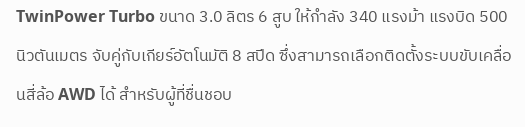TwinPower Turbo ขนาด 3.0 ลิตร 6 สูบ ให้กำลัง 340 แรงม้า แรงบิด 500 นิวตันเมตร จับคู่กับเกียร์อัตโนมัติ 8 สปีด ซึ่งสามารถเลือกติดตั้งระบบขับเคลื่อนสี่ล้อ AWD ได้ สำหรับผู้ที่ชื่นชอบ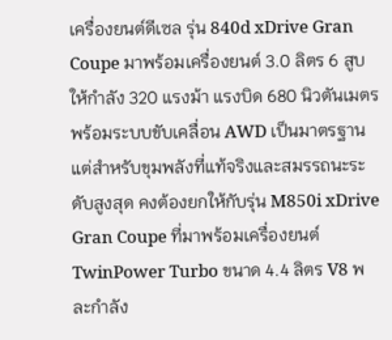เครื่องยนต์ดีเซล รุ่น 840d xDrive Gran Coupe มาพร้อมเครื่องยนต์ 3.0 ลิตร 6 สูบ ให้กำลัง 320 แรงม้า แรงบิด 680 นิวตันเมตร พร้อมระบบขับเคลื่อน AWD เป็นมาตรฐาน แต่สำหรับขุมพลังที่แท้จริงและสมรรถนะระดับสูงสุด คงต้องยกให้กับรุ่น M850i xDrive Gran Coupe ที่มาพร้อมเครื่องยนต์ TwinPower Turbo ขนาด 4.4 ลิตร V8 พละกำลัง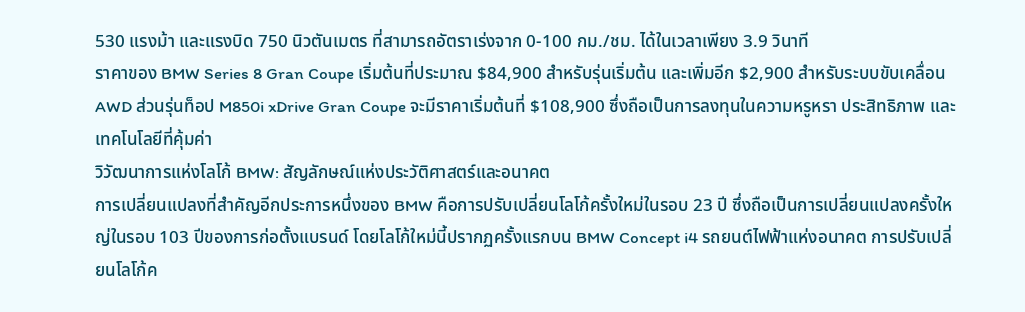530 แรงม้า และแรงบิด 750 นิวตันเมตร ที่สามารถอัตราเร่งจาก 0-100 กม./ชม. ได้ในเวลาเพียง 3.9 วินาที
ราคาของ BMW Series 8 Gran Coupe เริ่มต้นที่ประมาณ $84,900 สำหรับรุ่นเริ่มต้น และเพิ่มอีก $2,900 สำหรับระบบขับเคลื่อน AWD ส่วนรุ่นท็อป M850i xDrive Gran Coupe จะมีราคาเริ่มต้นที่ $108,900 ซึ่งถือเป็นการลงทุนในความหรูหรา ประสิทธิภาพ และเทคโนโลยีที่คุ้มค่า
วิวัฒนาการแห่งโลโก้ BMW: สัญลักษณ์แห่งประวัติศาสตร์และอนาคต
การเปลี่ยนแปลงที่สำคัญอีกประการหนึ่งของ BMW คือการปรับเปลี่ยนโลโก้ครั้งใหม่ในรอบ 23 ปี ซึ่งถือเป็นการเปลี่ยนแปลงครั้งใหญ่ในรอบ 103 ปีของการก่อตั้งแบรนด์ โดยโลโก้ใหม่นี้ปรากฏครั้งแรกบน BMW Concept i4 รถยนต์ไฟฟ้าแห่งอนาคต การปรับเปลี่ยนโลโก้ค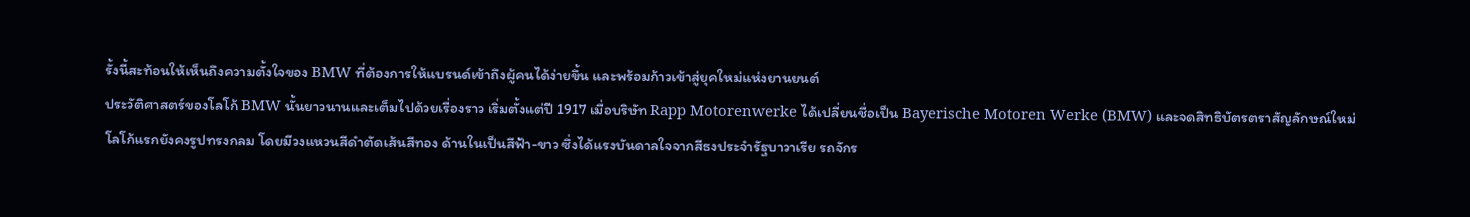รั้งนี้สะท้อนให้เห็นถึงความตั้งใจของ BMW ที่ต้องการให้แบรนด์เข้าถึงผู้คนได้ง่ายขึ้น และพร้อมก้าวเข้าสู่ยุคใหม่แห่งยานยนต์
ประวัติศาสตร์ของโลโก้ BMW นั้นยาวนานและเต็มไปด้วยเรื่องราว เริ่มตั้งแต่ปี 1917 เมื่อบริษัท Rapp Motorenwerke ได้เปลี่ยนชื่อเป็น Bayerische Motoren Werke (BMW) และจดสิทธิบัตรตราสัญลักษณ์ใหม่ โลโก้แรกยังคงรูปทรงกลม โดยมีวงแหวนสีดำตัดเส้นสีทอง ด้านในเป็นสีฟ้า-ขาว ซึ่งได้แรงบันดาลใจจากสีธงประจำรัฐบาวาเรีย รถจักร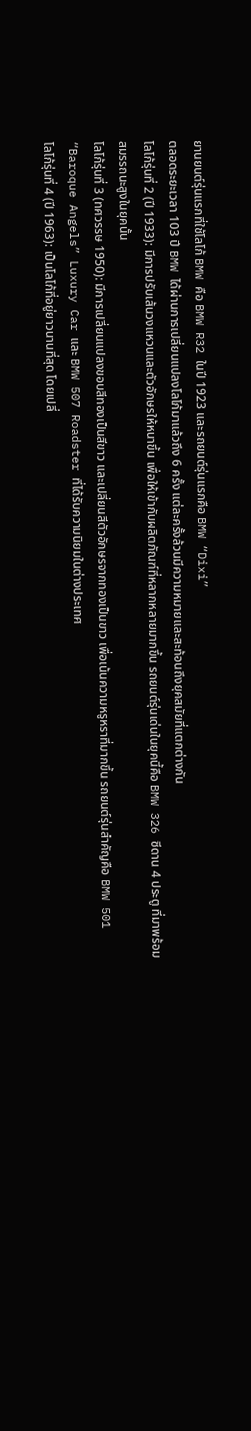ยานยนต์รุ่นแรกที่ใช้โลโก้ BMW คือ BMW R32 ในปี 1923 และรถยนต์รุ่นแรกคือ BMW “Dixi”
ตลอดระยะเวลา 103 ปี BMW ได้ผ่านการเปลี่ยนแปลงโลโก้มาแล้วถึง 6 ครั้ง แต่ละครั้งล้วนมีความหมายและสะท้อนถึงยุคสมัยที่แตกต่างกัน
โลโก้รุ่นที่ 2 (ปี 1933): มีการปรับเส้นวงแหวนและตัวอักษรให้หนาขึ้น เพื่อให้เข้ากับผลิตภัณฑ์ที่หลากหลายมากขึ้น รถยนต์รุ่นเด่นในยุคนี้คือ BMW 326 ซีดาน 4 ประตู ที่มาพร้อมสมรรถนะสูงในยุคนั้น
โลโก้รุ่นที่ 3 (ทศวรรษ 1950): มีการเปลี่ยนแปลงขอบสีทองเป็นสีขาว และเปลี่ยนสีตัวอักษรจากทองเป็นขาว เพื่อเน้นความหรูหราที่มากขึ้น รถยนต์รุ่นสำคัญคือ BMW 501 “Baroque Angels” Luxury Car และ BMW 507 Roadster ที่ได้รับความนิยมในต่างประเทศ
โลโก้รุ่นที่ 4 (ปี 1963): เป็นโลโก้ที่อยู่ยาวนานที่สุด โดยเปลี่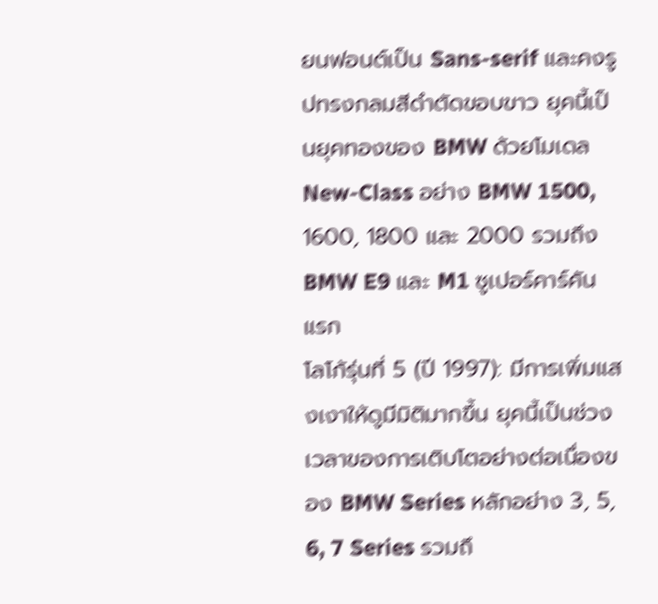ยนฟอนต์เป็น Sans-serif และคงรูปทรงกลมสีดำตัดขอบขาว ยุคนี้เป็นยุคทองของ BMW ด้วยโมเดล New-Class อย่าง BMW 1500, 1600, 1800 และ 2000 รวมถึง BMW E9 และ M1 ซูเปอร์คาร์คันแรก
โลโก้รุ่นที่ 5 (ปี 1997): มีการเพิ่มแสงเงาให้ดูมีมิติมากขึ้น ยุคนี้เป็นช่วงเวลาของการเติบโตอย่างต่อเนื่องของ BMW Series หลักอย่าง 3, 5, 6, 7 Series รวมถึ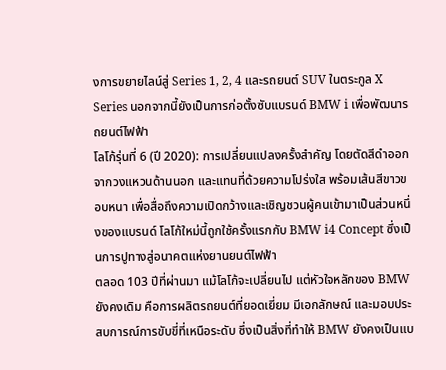งการขยายไลน์สู่ Series 1, 2, 4 และรถยนต์ SUV ในตระกูล X Series นอกจากนี้ยังเป็นการก่อตั้งซับแบรนด์ BMW i เพื่อพัฒนารถยนต์ไฟฟ้า
โลโก้รุ่นที่ 6 (ปี 2020): การเปลี่ยนแปลงครั้งสำคัญ โดยตัดสีดำออกจากวงแหวนด้านนอก และแทนที่ด้วยความโปร่งใส พร้อมเส้นสีขาวขอบหนา เพื่อสื่อถึงความเปิดกว้างและเชิญชวนผู้คนเข้ามาเป็นส่วนหนึ่งของแบรนด์ โลโก้ใหม่นี้ถูกใช้ครั้งแรกกับ BMW i4 Concept ซึ่งเป็นการปูทางสู่อนาคตแห่งยานยนต์ไฟฟ้า
ตลอด 103 ปีที่ผ่านมา แม้โลโก้จะเปลี่ยนไป แต่หัวใจหลักของ BMW ยังคงเดิม คือการผลิตรถยนต์ที่ยอดเยี่ยม มีเอกลักษณ์ และมอบประสบการณ์การขับขี่ที่เหนือระดับ ซึ่งเป็นสิ่งที่ทำให้ BMW ยังคงเป็นแบ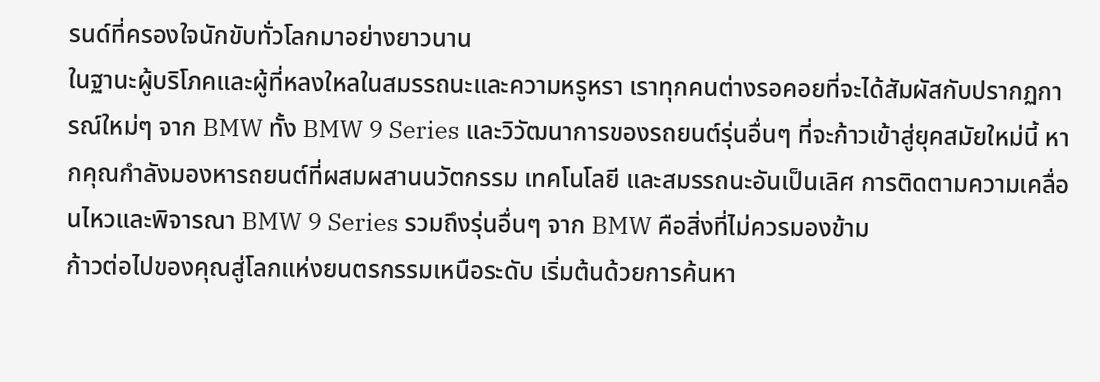รนด์ที่ครองใจนักขับทั่วโลกมาอย่างยาวนาน
ในฐานะผู้บริโภคและผู้ที่หลงใหลในสมรรถนะและความหรูหรา เราทุกคนต่างรอคอยที่จะได้สัมผัสกับปรากฏการณ์ใหม่ๆ จาก BMW ทั้ง BMW 9 Series และวิวัฒนาการของรถยนต์รุ่นอื่นๆ ที่จะก้าวเข้าสู่ยุคสมัยใหม่นี้ หากคุณกำลังมองหารถยนต์ที่ผสมผสานนวัตกรรม เทคโนโลยี และสมรรถนะอันเป็นเลิศ การติดตามความเคลื่อนไหวและพิจารณา BMW 9 Series รวมถึงรุ่นอื่นๆ จาก BMW คือสิ่งที่ไม่ควรมองข้าม
ก้าวต่อไปของคุณสู่โลกแห่งยนตรกรรมเหนือระดับ เริ่มต้นด้วยการค้นหา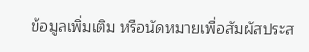ข้อมูลเพิ่มเติม หรือนัดหมายเพื่อสัมผัสประส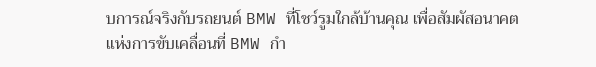บการณ์จริงกับรถยนต์ BMW ที่โชว์รูมใกล้บ้านคุณ เพื่อสัมผัสอนาคตแห่งการขับเคลื่อนที่ BMW กำ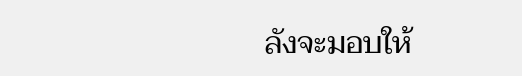ลังจะมอบให้